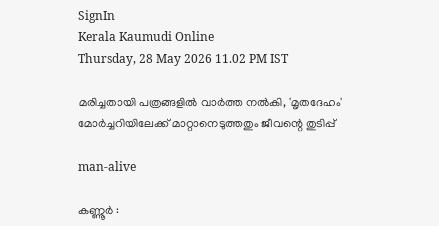SignIn
Kerala Kaumudi Online
Thursday, 28 May 2026 11.02 PM IST

മരിച്ചതായി പത്രങ്ങളിൽ വാർത്ത നൽകി, 'മൃതദേഹം' മോർച്ചറിയിലേക്ക് മാറ്റാനെടുത്തതും ജീവന്റെ തുടിപ്പ്

man-alive

കണ്ണൂർ :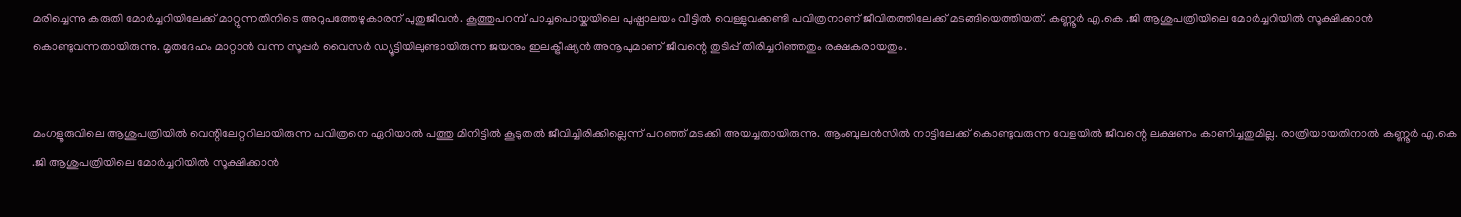മരിച്ചെന്നു കരുതി മോർച്ചറിയിലേക്ക് മാറ്റുന്നതിനിടെ അറുപത്തേഴുകാരന് പുതുജീവൻ. കൂത്തുപറമ്പ് പാച്ചപൊയ്കയിലെ പുഷ്പാലയം വീട്ടിൽ വെള്ളുവക്കണ്ടി പവിത്രനാണ് ജീവിതത്തിലേക്ക് മടങ്ങിയെത്തിയത്. കണ്ണൂർ എ.കെ .ജി ആശുപത്രിയിലെ മോർച്ചറിയിൽ സൂക്ഷിക്കാൻ കൊണ്ടുവന്നതായിരുന്നു. മൃതദേഹം മാറ്റാൻ വന്ന സൂപ്പർ വൈസർ ഡ്യൂട്ടിയിലുണ്ടായിരുന്ന ജയനും ഇലക്ട്രീഷ്യൻ അനൂപുമാണ് ജീവന്റെ തുടിപ്പ് തിരിച്ചറിഞ്ഞതും രക്ഷകരായതും.


മംഗളൂരുവിലെ ആശുപത്രിയിൽ വെന്റിലേറ്ററിലായിരുന്ന പവിത്രനെ ഏറിയാൽ പത്തു മിനിട്ടിൽ കൂടുതൽ ജീവിച്ചിരിക്കില്ലെന്ന് പറഞ്ഞ് മടക്കി അയച്ചതായിരുന്നു. ആംബുലൻസിൽ നാട്ടിലേക്ക് കൊണ്ടുവരുന്ന വേളയിൽ ജീവന്റെ ലക്ഷണം കാണിച്ചതുമില്ല. രാത്രിയായതിനാൽ കണ്ണൂർ എ.കെ .ജി ആശുപത്രിയിലെ മോർച്ചറിയിൽ സൂക്ഷിക്കാൻ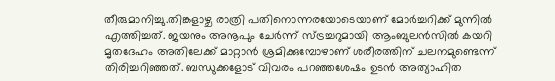തീരുമാനിച്ചു.തിങ്കളാഴ്ച രാത്രി പതിനൊന്നരയോടെയാണ് മോർച്ചറിക്ക് മുന്നിൽ എത്തിച്ചത്. ജയനും അനൂപും ചേർന്ന് സ്ട്രച്ചറുമായി ആംബുലൻസിൽ കയറി മൃതദേഹം അതിലേക്ക് മാറ്റാൻ ശ്രമിക്കുമ്പോഴാണ് ശരീരത്തിന് ചലനമുണ്ടെന്ന് തിരിച്ചറിഞ്ഞത്. ബന്ധുക്കളോട് വിവരം പറഞ്ഞശേഷം ഉടൻ അത്യാഹിത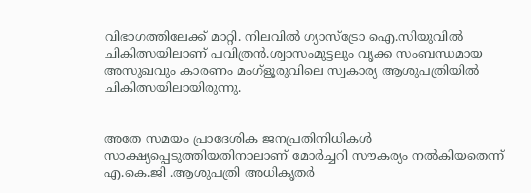വിഭാഗത്തിലേക്ക് മാറ്റി. നിലവിൽ ഗ്യാസ്‌ട്രോ ഐ.സിയുവിൽ ചികിത്സയിലാണ് പവിത്രൻ.ശ്വാസംമുട്ടലും വൃക്ക സംബന്ധമായ അസുഖവും കാരണം മംഗ്ളൂരുവിലെ സ്വകാര്യ ആശുപത്രിയിൽ ചികിത്സയിലായിരുന്നു.


അതേ സമയം പ്രാദേശിക ജനപ്രതിനിധികൾ സാക്ഷ്യപ്പെടുത്തിയതിനാലാണ് മോർച്ചറി സൗകര്യം നൽകിയതെന്ന് എ.കെ.ജി .ആശുപത്രി അധികൃതർ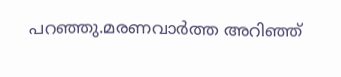പറഞ്ഞു.മരണവാർത്ത അറിഞ്ഞ്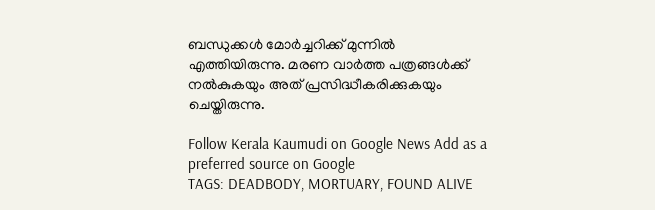ബന്ധുക്കൾ മോർച്ചറിക്ക് മുന്നിൽ എത്തിയിരുന്നു. മരണ വാർത്ത പത്രങ്ങൾക്ക് നൽകുകയും അത് പ്രസിദ്ധീകരിക്കുകയും ചെയ്തിരുന്നു.

Follow Kerala Kaumudi on Google News Add as a preferred source on Google
TAGS: DEADBODY, MORTUARY, FOUND ALIVE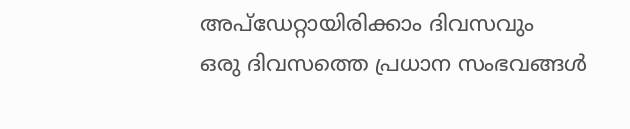അപ്ഡേറ്റായിരിക്കാം ദിവസവും
ഒരു ദിവസത്തെ പ്രധാന സംഭവങ്ങൾ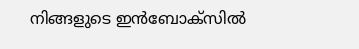നിങ്ങളുടെ ഇൻബോക്സിൽ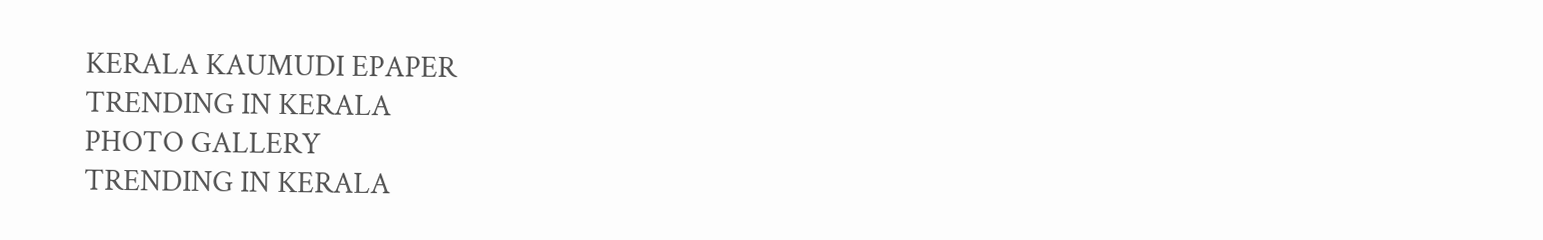KERALA KAUMUDI EPAPER
TRENDING IN KERALA
PHOTO GALLERY
TRENDING IN KERALA